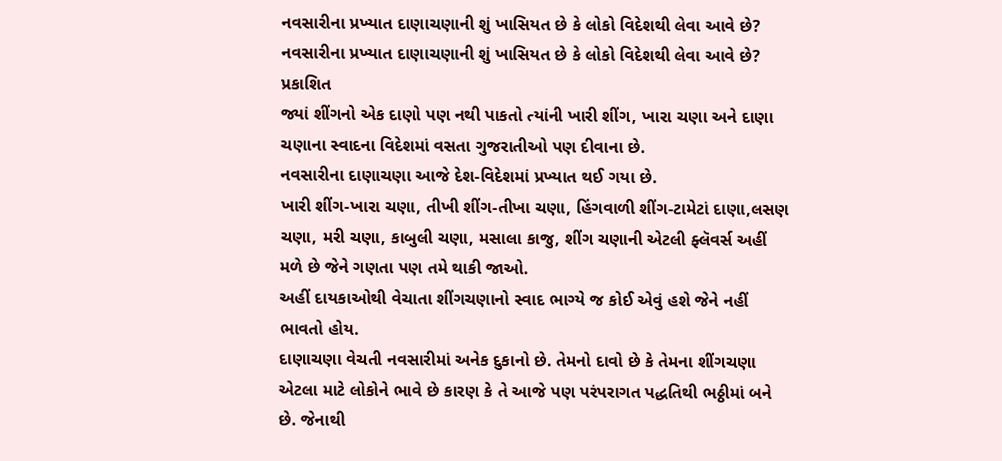નવસારીના પ્રખ્યાત દાણાચણાની શું ખાસિયત છે કે લોકો વિદેશથી લેવા આવે છે?
નવસારીના પ્રખ્યાત દાણાચણાની શું ખાસિયત છે કે લોકો વિદેશથી લેવા આવે છે?
પ્રકાશિત
જ્યાં શીંગનો એક દાણો પણ નથી પાકતો ત્યાંની ખારી શીંગ, ખારા ચણા અને દાણા ચણાના સ્વાદના વિદેશમાં વસતા ગુજરાતીઓ પણ દીવાના છે.
નવસારીના દાણાચણા આજે દેશ-વિદેશમાં પ્રખ્યાત થઈ ગયા છે.
ખારી શીંગ-ખારા ચણા, તીખી શીંગ-તીખા ચણા, હિંગવાળી શીંગ-ટામેટાં દાણા,લસણ ચણા, મરી ચણા, કાબુલી ચણા, મસાલા કાજુ, શીંગ ચણાની એટલી ફ્લૅવર્સ અહીં મળે છે જેને ગણતા પણ તમે થાકી જાઓ.
અહીં દાયકાઓથી વેચાતા શીંગચણાનો સ્વાદ ભાગ્યે જ કોઈ એવું હશે જેને નહીં ભાવતો હોય.
દાણાચણા વેચતી નવસારીમાં અનેક દુકાનો છે. તેમનો દાવો છે કે તેમના શીંગચણા એટલા માટે લોકોને ભાવે છે કારણ કે તે આજે પણ પરંપરાગત પદ્ધતિથી ભઠ્ઠીમાં બને છે. જેનાથી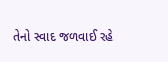તેનો સ્વાદ જળવાઈ રહે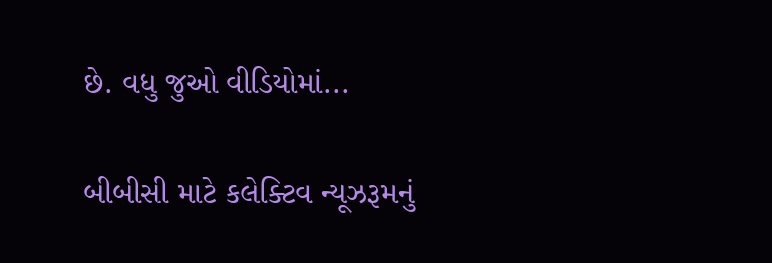છે. વધુ જુઓ વીડિયોમાં...

બીબીસી માટે કલેક્ટિવ ન્યૂઝરૂમનું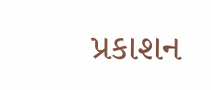પ્રકાશન